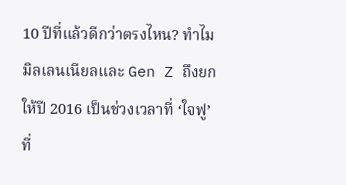10 ปีที่แล้วดีกว่าตรงไหน? ทำไมมิลเลนเนียลและ Gen Z ถึงยกให้ปี 2016 เป็นช่วงเวลาที่ ‘ใจฟู’ ที่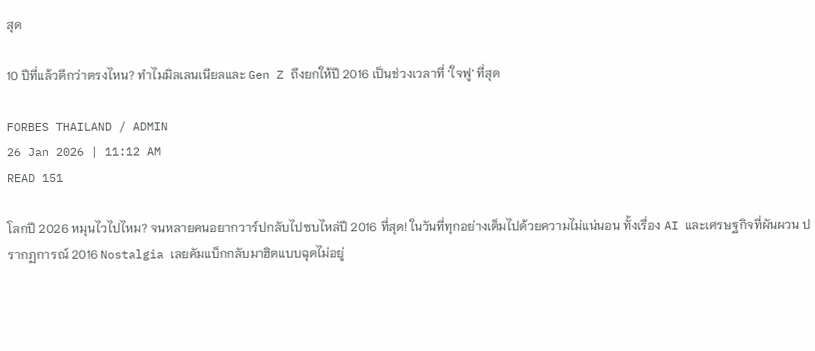สุด

10 ปีที่แล้วดีกว่าตรงไหน? ทำไมมิลเลนเนียลและ Gen Z ถึงยกให้ปี 2016 เป็นช่วงเวลาที่ ‘ใจฟู’ ที่สุด

FORBES THAILAND / ADMIN
26 Jan 2026 | 11:12 AM
READ 151

โลกปี 2026 หมุนไวไปไหม? จนหลายคนอยากวาร์ปกลับไปซบไหล่ปี 2016 ที่สุด! ในวันที่ทุกอย่างเต็มไปด้วยความไม่แน่นอน ทั้งเรื่อง AI และเศรษฐกิจที่ผันผวน ปรากฏการณ์ 2016 Nostalgia เลยคัมแบ็กกลับมาฮิตแบบฉุดไม่อยู่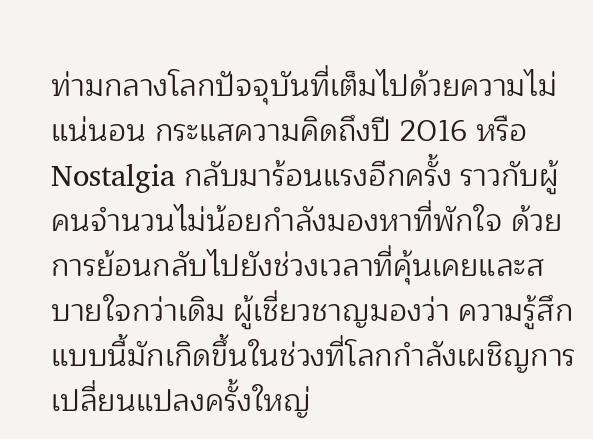ท่ามกลางโลกปัจจุบันที่เต็มไปด้วยความไม่แน่นอน กระแสความคิดถึงปี 2016 หรือ Nostalgia กลับมาร้อนแรงอีกครั้ง ราวกับผู้คนจำนวนไม่น้อยกำลังมองหาที่พักใจ ด้วยการย้อนกลับไปยังช่วงเวลาที่คุ้นเคยและสบายใจกว่าเดิม ผู้เชี่ยวชาญมองว่า ความรู้สึกแบบนี้มักเกิดขึ้นในช่วงที่โลกกำลังเผชิญการเปลี่ยนแปลงครั้งใหญ่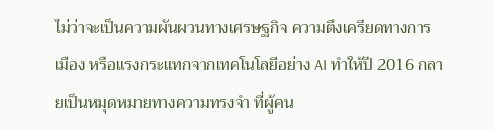ไม่ว่าจะเป็นความผันผวนทางเศรษฐกิจ ความตึงเครียดทางการเมือง หรือแรงกระแทกจากเทคโนโลยีอย่าง AI ทำให้ปี 2016 กลายเป็นหมุดหมายทางความทรงจำ ที่ผู้คน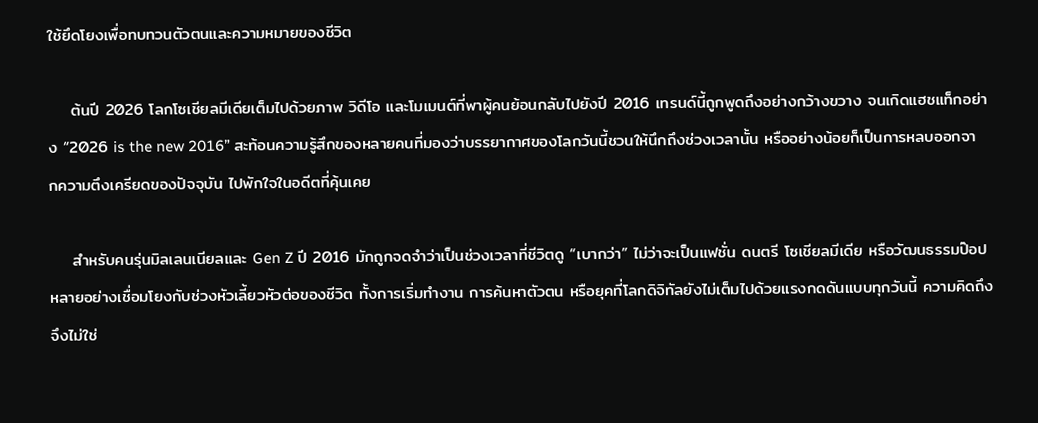ใช้ยึดโยงเพื่อทบทวนตัวตนและความหมายของชีวิต

    ต้นปี 2026 โลกโซเชียลมีเดียเต็มไปด้วยภาพ วิดีโอ และโมเมนต์ที่พาผู้คนย้อนกลับไปยังปี 2016 เทรนด์นี้ถูกพูดถึงอย่างกว้างขวาง จนเกิดแฮชแท็กอย่าง “2026 is the new 2016” สะท้อนความรู้สึกของหลายคนที่มองว่าบรรยากาศของโลกวันนี้ชวนให้นึกถึงช่วงเวลานั้น หรืออย่างน้อยก็เป็นการหลบออกจากความตึงเครียดของปัจจุบัน ไปพักใจในอดีตที่คุ้นเคย

    สำหรับคนรุ่นมิลเลนเนียลและ Gen Z ปี 2016 มักถูกจดจำว่าเป็นช่วงเวลาที่ชีวิตดู “เบากว่า” ไม่ว่าจะเป็นแฟชั่น ดนตรี โซเชียลมีเดีย หรือวัฒนธรรมป๊อป หลายอย่างเชื่อมโยงกับช่วงหัวเลี้ยวหัวต่อของชีวิต ทั้งการเริ่มทำงาน การค้นหาตัวตน หรือยุคที่โลกดิจิทัลยังไม่เต็มไปด้วยแรงกดดันแบบทุกวันนี้ ความคิดถึงจึงไม่ใช่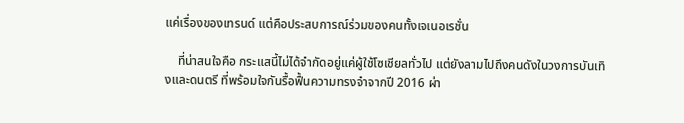แค่เรื่องของเทรนด์ แต่คือประสบการณ์ร่วมของคนทั้งเจเนอเรชั่น

    ที่น่าสนใจคือ กระแสนี้ไม่ได้จำกัดอยู่แค่ผู้ใช้โซเชียลทั่วไป แต่ยังลามไปถึงคนดังในวงการบันเทิงและดนตรี ที่พร้อมใจกันรื้อฟื้นความทรงจำจากปี 2016 ผ่า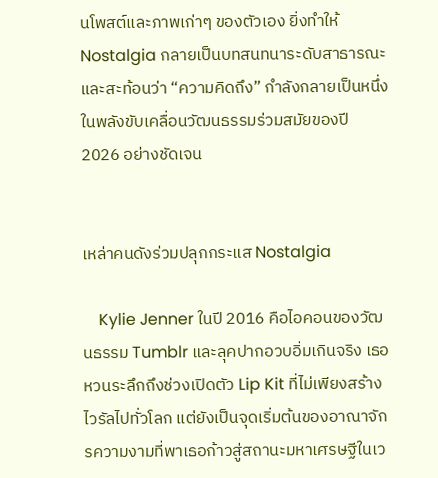นโพสต์และภาพเก่าๆ ของตัวเอง ยิ่งทำให้ Nostalgia กลายเป็นบทสนทนาระดับสาธารณะ และสะท้อนว่า “ความคิดถึง” กำลังกลายเป็นหนึ่งในพลังขับเคลื่อนวัฒนธรรมร่วมสมัยของปี 2026 อย่างชัดเจน


เหล่าคนดังร่วมปลุกกระแส Nostalgia

    Kylie Jenner ในปี 2016 คือไอคอนของวัฒนธรรม Tumblr และลุคปากอวบอิ่มเกินจริง เธอหวนระลึกถึงช่วงเปิดตัว Lip Kit ที่ไม่เพียงสร้างไวรัลไปทั่วโลก แต่ยังเป็นจุดเริ่มต้นของอาณาจักรความงามที่พาเธอก้าวสู่สถานะมหาเศรษฐีในเว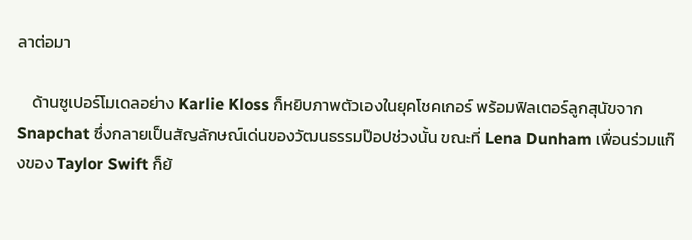ลาต่อมา

    ด้านซูเปอร์โมเดลอย่าง Karlie Kloss ก็หยิบภาพตัวเองในยุคโชคเกอร์ พร้อมฟิลเตอร์ลูกสุนัขจาก Snapchat ซึ่งกลายเป็นสัญลักษณ์เด่นของวัฒนธรรมป๊อปช่วงนั้น ขณะที่ Lena Dunham เพื่อนร่วมแก๊งของ Taylor Swift ก็ย้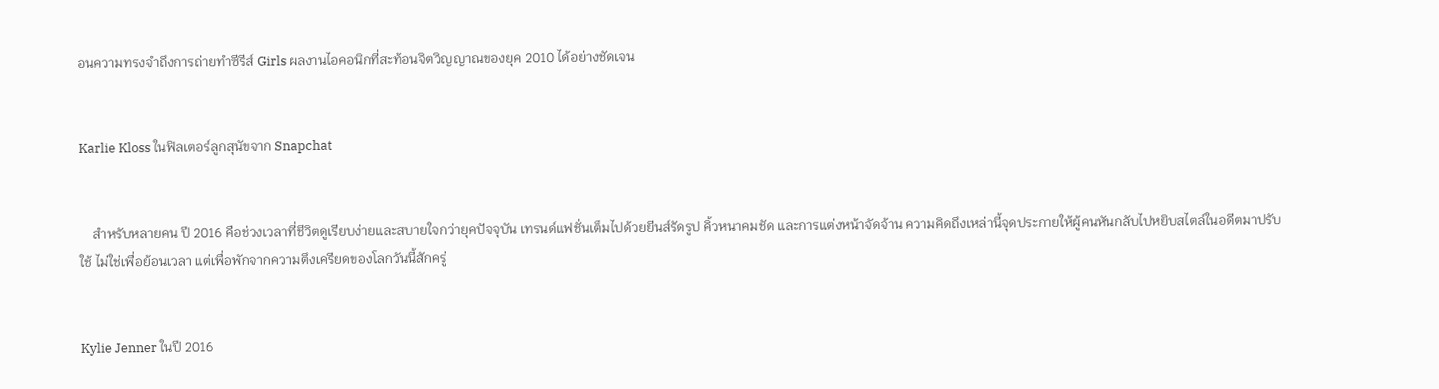อนความทรงจำถึงการถ่ายทำซีรีส์ Girls ผลงานไอคอนิกที่สะท้อนจิตวิญญาณของยุค 2010 ได้อย่างชัดเจน


Karlie Kloss ในฟิลเตอร์ลูกสุนัขจาก Snapchat


    สำหรับหลายคน ปี 2016 คือช่วงเวลาที่ชีวิตดูเรียบง่ายและสบายใจกว่ายุคปัจจุบัน เทรนด์แฟชั่นเต็มไปด้วยยีนส์รัดรูป คิ้วหนาคมชัด และการแต่งหน้าจัดจ้าน ความคิดถึงเหล่านี้จุดประกายให้ผู้คนหันกลับไปหยิบสไตล์ในอดีตมาปรับใช้ ไม่ใช่เพื่อย้อนเวลา แต่เพื่อพักจากความตึงเครียดของโลกวันนี้สักครู่


Kylie Jenner ในปี 2016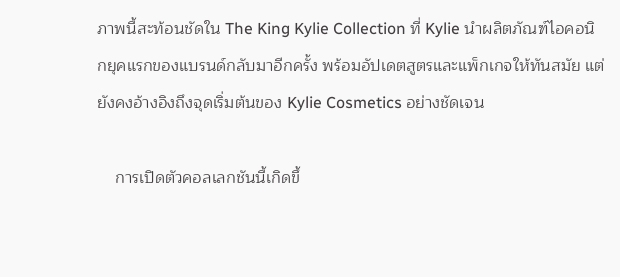ภาพนี้สะท้อนชัดใน The King Kylie Collection ที่ Kylie นำผลิตภัณฑ์ไอคอนิกยุคแรกของแบรนด์กลับมาอีกครั้ง พร้อมอัปเดตสูตรและแพ็กเกจให้ทันสมัย แต่ยังคงอ้างอิงถึงจุดเริ่มต้นของ Kylie Cosmetics อย่างชัดเจน

    การเปิดตัวคอลเลกชันนี้เกิดขึ้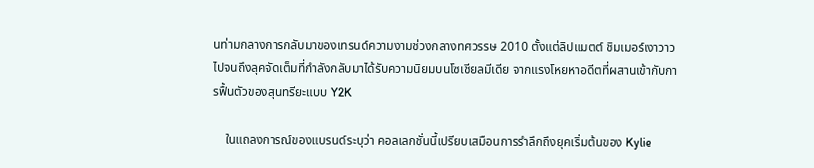นท่ามกลางการกลับมาของเทรนด์ความงามช่วงกลางทศวรรษ 2010 ตั้งแต่ลิปแมตต์ ชิมเมอร์เงาวาว ไปจนถึงลุคจัดเต็มที่กำลังกลับมาได้รับความนิยมบนโซเชียลมีเดีย จากแรงโหยหาอดีตที่ผสานเข้ากับการฟื้นตัวของสุนทรียะแบบ Y2K

    ในแถลงการณ์ของแบรนด์ระบุว่า คอลเลกชั่นนี้เปรียบเสมือนการรำลึกถึงยุคเริ่มต้นของ Kylie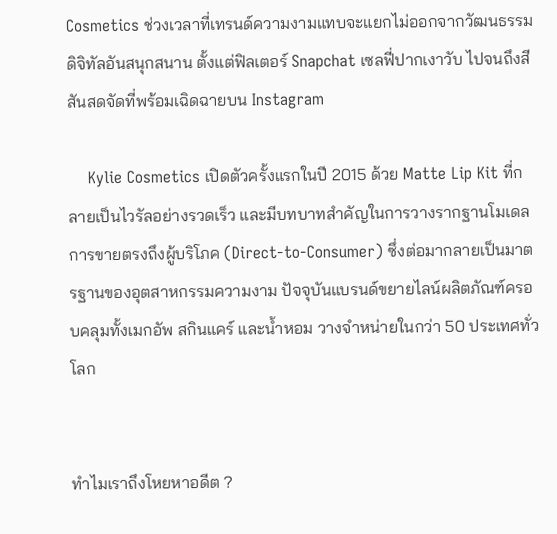Cosmetics ช่วงเวลาที่เทรนด์ความงามแทบจะแยกไม่ออกจากวัฒนธรรมดิจิทัลอันสนุกสนาน ตั้งแต่ฟิลเตอร์ Snapchat เซลฟี่ปากเงาวับ ไปจนถึงสีสันสดจัดที่พร้อมเฉิดฉายบน Instagram

    Kylie Cosmetics เปิดตัวครั้งแรกในปี 2015 ด้วย Matte Lip Kit ที่กลายเป็นไวรัลอย่างรวดเร็ว และมีบทบาทสำคัญในการวางรากฐานโมเดลการขายตรงถึงผู้บริโภค (Direct-to-Consumer) ซึ่งต่อมากลายเป็นมาตรฐานของอุตสาหกรรมความงาม ปัจจุบันแบรนด์ขยายไลน์ผลิตภัณฑ์ครอบคลุมทั้งเมกอัพ สกินแคร์ และน้ำหอม วางจำหน่ายในกว่า 50 ประเทศทั่วโลก


ทำไมเราถึงโหยหาอดีต ?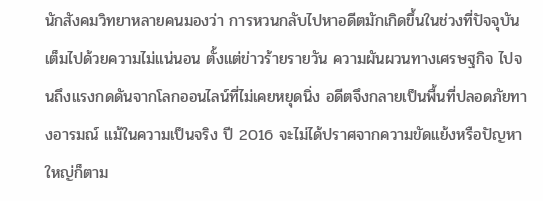นักสังคมวิทยาหลายคนมองว่า การหวนกลับไปหาอดีตมักเกิดขึ้นในช่วงที่ปัจจุบันเต็มไปด้วยความไม่แน่นอน ตั้งแต่ข่าวร้ายรายวัน ความผันผวนทางเศรษฐกิจ ไปจนถึงแรงกดดันจากโลกออนไลน์ที่ไม่เคยหยุดนิ่ง อดีตจึงกลายเป็นพื้นที่ปลอดภัยทางอารมณ์ แม้ในความเป็นจริง ปี 2016 จะไม่ได้ปราศจากความขัดแย้งหรือปัญหาใหญ่ก็ตาม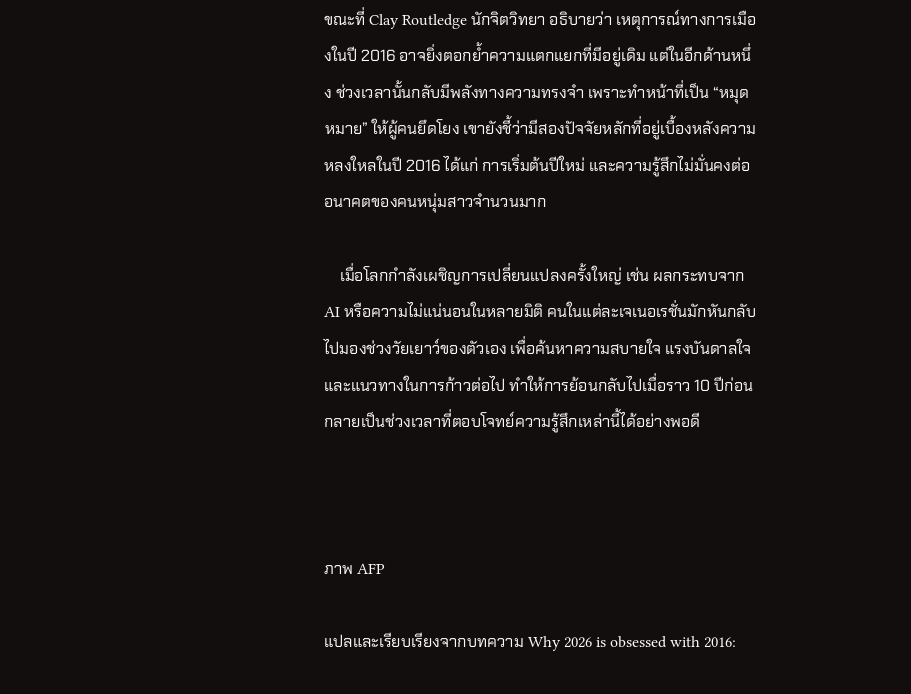ขณะที่ Clay Routledge นักจิตวิทยา อธิบายว่า เหตุการณ์ทางการเมืองในปี 2016 อาจยิ่งตอกย้ำความแตกแยกที่มีอยู่เดิม แต่ในอีกด้านหนึ่ง ช่วงเวลานั้นกลับมีพลังทางความทรงจำ เพราะทำหน้าที่เป็น “หมุดหมาย” ให้ผู้คนยึดโยง เขายังชี้ว่ามีสองปัจจัยหลักที่อยู่เบื้องหลังความหลงใหลในปี 2016 ได้แก่ การเริ่มต้นปีใหม่ และความรู้สึกไม่มั่นคงต่ออนาคตของคนหนุ่มสาวจำนวนมาก

    เมื่อโลกกำลังเผชิญการเปลี่ยนแปลงครั้งใหญ่ เช่น ผลกระทบจาก AI หรือความไม่แน่นอนในหลายมิติ คนในแต่ละเจเนอเรชั่นมักหันกลับไปมองช่วงวัยเยาว์ของตัวเอง เพื่อค้นหาความสบายใจ แรงบันดาลใจ และแนวทางในการก้าวต่อไป ทำให้การย้อนกลับไปเมื่อราว 10 ปีก่อน กลายเป็นช่วงเวลาที่ตอบโจทย์ความรู้สึกเหล่านี้ได้อย่างพอดี



ภาพ AFP

แปลและเรียบเรียงจากบทความ Why 2026 is obsessed with 2016: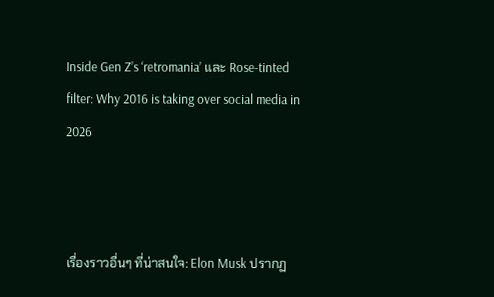Inside Gen Z’s ‘retromania’ และ Rose-tinted filter: Why 2016 is taking over social media in 2026



เรื่องราวอื่นๆ ที่น่าสนใจ: Elon Musk ปรากฏ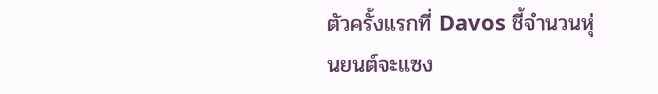ตัวครั้งแรกที่ Davos ชี้จำนวนหุ่นยนต์จะแซง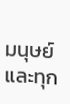มนุษย์ และทุก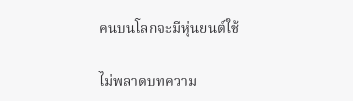คนบนโลกจะมีหุ่นยนต์ใช้

ไม่พลาดบทความ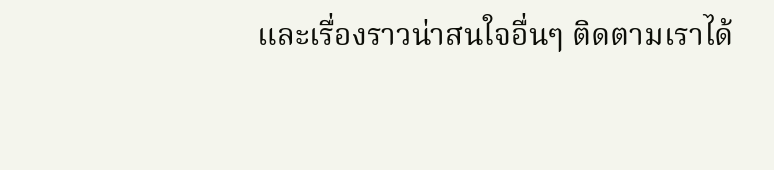และเรื่องราวน่าสนใจอื่นๆ ติดตามเราได้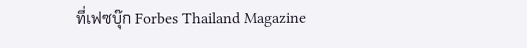ที่เฟซบุ๊ก Forbes Thailand Magazine